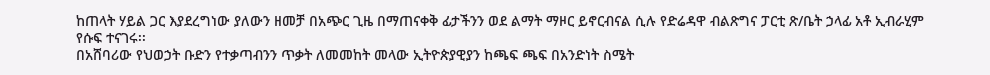ከጠላት ሃይል ጋር እያደረግነው ያለውን ዘመቻ በአጭር ጊዜ በማጠናቀቅ ፊታችንን ወደ ልማት ማዞር ይኖርብናል ሲሉ የድሬዳዋ ብልጽግና ፓርቲ ጽ/ቤት ኃላፊ አቶ ኢብራሂም የሱፍ ተናገሩ፡፡
በአሸባሪው የህወኃት ቡድን የተቃጣብንን ጥቃት ለመመከት መላው ኢትዮጵያዊያን ከጫፍ ጫፍ በአንድነት ስሜት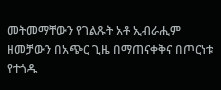መትመማቸውን የገልጹት አቶ ኢብራሒም ዘመቻውን በአጭር ጊዜ በማጠናቀቅና በጦርነቱ የተጎዱ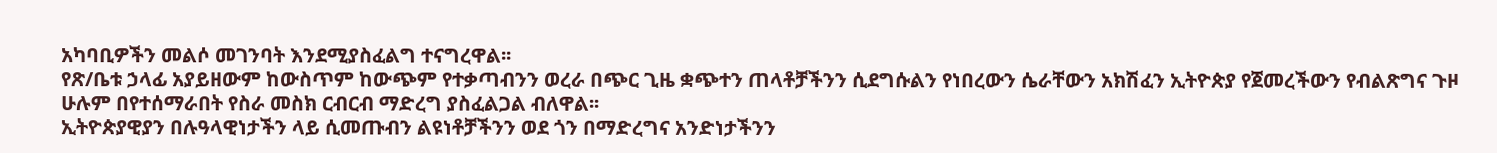አካባቢዎችን መልሶ መገንባት እንደሚያስፈልግ ተናግረዋል፡፡
የጽ/ቤቱ ኃላፊ አያይዘውም ከውስጥም ከውጭም የተቃጣብንን ወረራ በጭር ጊዜ ቋጭተን ጠላቶቻችንን ሲደግሱልን የነበረውን ሴራቸውን አክሽፈን ኢትዮጵያ የጀመረችውን የብልጽግና ጉዞ ሁሉም በየተሰማራበት የስራ መስክ ርብርብ ማድረግ ያስፈልጋል ብለዋል፡፡
ኢትዮጵያዊያን በሉዓላዊነታችን ላይ ሲመጡብን ልዩነቶቻችንን ወደ ጎን በማድረግና አንድነታችንን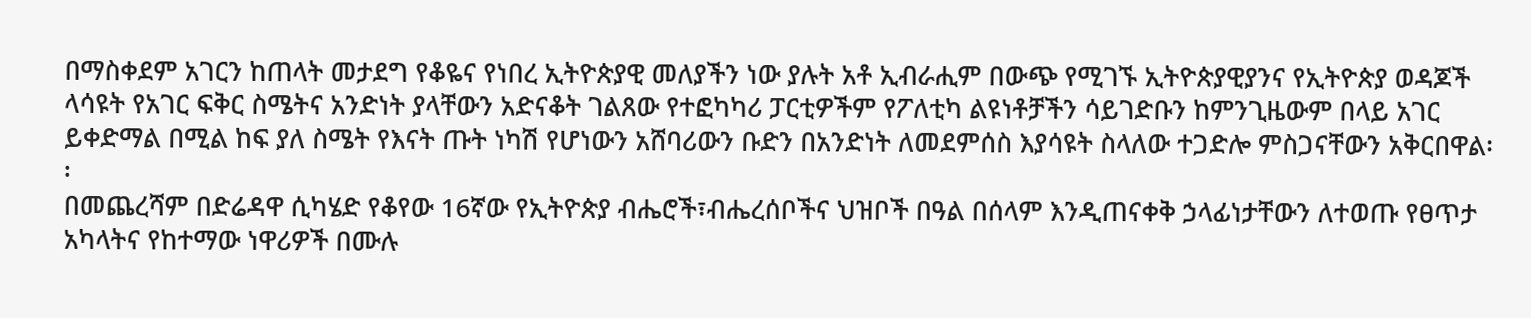በማስቀደም አገርን ከጠላት መታደግ የቆዬና የነበረ ኢትዮጵያዊ መለያችን ነው ያሉት አቶ ኢብራሒም በውጭ የሚገኙ ኢትዮጵያዊያንና የኢትዮጵያ ወዳጆች ላሳዩት የአገር ፍቅር ስሜትና አንድነት ያላቸውን አድናቆት ገልጸው የተፎካካሪ ፓርቲዎችም የፖለቲካ ልዩነቶቻችን ሳይገድቡን ከምንጊዜውም በላይ አገር ይቀድማል በሚል ከፍ ያለ ስሜት የእናት ጡት ነካሽ የሆነውን አሸባሪውን ቡድን በአንድነት ለመደምሰስ እያሳዩት ስላለው ተጋድሎ ምስጋናቸውን አቅርበዋል፡፡
በመጨረሻም በድሬዳዋ ሲካሄድ የቆየው 16ኛው የኢትዮጵያ ብሔሮች፣ብሔረሰቦችና ህዝቦች በዓል በሰላም እንዲጠናቀቅ ኃላፊነታቸውን ለተወጡ የፀጥታ አካላትና የከተማው ነዋሪዎች በሙሉ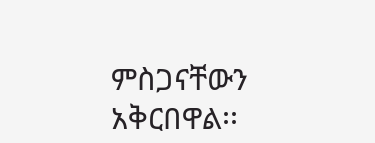ምስጋናቸውን አቅርበዋል፡፡